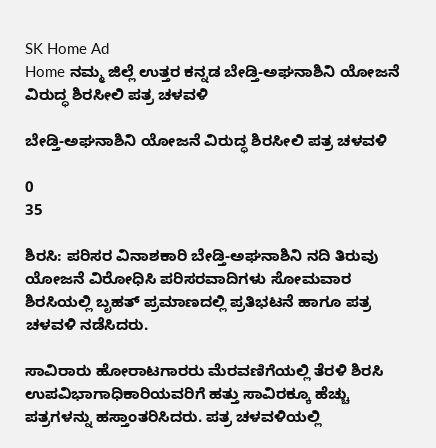SK Home Ad
Home ನಮ್ಮ ಜಿಲ್ಲೆ ಉತ್ತರ ಕನ್ನಡ ಬೇಡ್ತಿ-ಅಘನಾಶಿನಿ ಯೋಜನೆ ವಿರುದ್ಧ ಶಿರಸೀಲಿ ಪತ್ರ ಚಳವಳಿ

ಬೇಡ್ತಿ-ಅಘನಾಶಿನಿ ಯೋಜನೆ ವಿರುದ್ಧ ಶಿರಸೀಲಿ ಪತ್ರ ಚಳವಳಿ

0
35

ಶಿರಸಿ: ಪರಿಸರ ವಿನಾಶಕಾರಿ ಬೇಡ್ತಿ-ಅಘನಾಶಿನಿ ನದಿ ತಿರುವು ಯೋಜನೆ ವಿರೋಧಿಸಿ ಪರಿಸರವಾದಿಗಳು ಸೋಮವಾರ ಶಿರಸಿಯಲ್ಲಿ ಬೃಹತ್ ಪ್ರಮಾಣದಲ್ಲಿ ಪ್ರತಿಭಟನೆ ಹಾಗೂ ಪತ್ರ ಚಳವಳಿ ನಡೆಸಿದರು.

ಸಾವಿರಾರು ಹೋರಾಟಗಾರರು ಮೆರವಣಿಗೆಯಲ್ಲಿ ತೆರಳಿ ಶಿರಸಿ ಉಪವಿಭಾಗಾಧಿಕಾರಿಯವರಿಗೆ ಹತ್ತು ಸಾವಿರಕ್ಕೂ ಹೆಚ್ಚು ಪತ್ರಗಳನ್ನು ಹಸ್ತಾಂತರಿಸಿದರು. ಪತ್ರ ಚಳವಳಿಯಲ್ಲಿ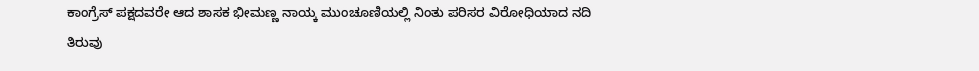ಕಾಂಗ್ರೆಸ್ ಪಕ್ಷದವರೇ ಆದ ಶಾಸಕ ಭೀಮಣ್ಣ ನಾಯ್ಕ ಮುಂಚೂಣಿಯಲ್ಲಿ ನಿಂತು ಪರಿಸರ ವಿರೋಧಿಯಾದ ನದಿ ತಿರುವು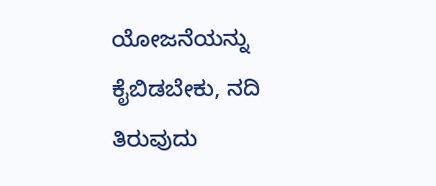ಯೋಜನೆಯನ್ನು ಕೈಬಿಡಬೇಕು, ನದಿ ತಿರುವುದು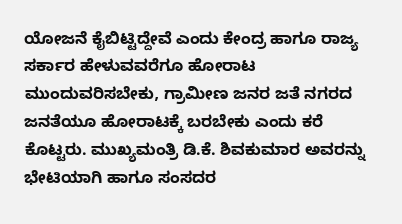ಯೋಜನೆ ಕೈಬಿಟ್ಟಿದ್ದೇವೆ ಎಂದು ಕೇಂದ್ರ ಹಾಗೂ ರಾಜ್ಯ ಸರ್ಕಾರ ಹೇಳುವವರೆಗೂ ಹೋರಾಟ ಮುಂದುವರಿಸಬೇಕು, ಗ್ರಾಮೀಣ ಜನರ ಜತೆ ನಗರದ ಜನತೆಯೂ ಹೋರಾಟಕ್ಕೆ ಬರಬೇಕು ಎಂದು ಕರೆ ಕೊಟ್ಟರು. ಮುಖ್ಯಮಂತ್ರಿ ಡಿ.ಕೆ. ಶಿವಕುಮಾರ ಅವರನ್ನು ಭೇಟಿಯಾಗಿ ಹಾಗೂ ಸಂಸದರ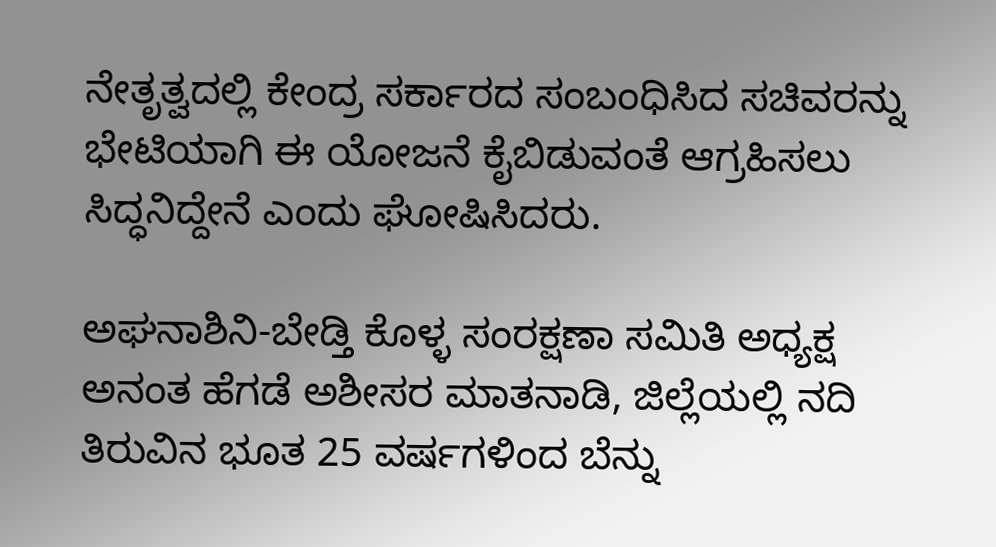ನೇತೃತ್ವದಲ್ಲಿ ಕೇಂದ್ರ ಸರ್ಕಾರದ ಸಂಬಂಧಿಸಿದ ಸಚಿವರನ್ನು ಭೇಟಿಯಾಗಿ ಈ ಯೋಜನೆ ಕೈಬಿಡುವಂತೆ ಆಗ್ರಹಿಸಲು ಸಿದ್ಧನಿದ್ದೇನೆ ಎಂದು ಘೋಷಿಸಿದರು.

ಅಘನಾಶಿನಿ-ಬೇಡ್ತಿ ಕೊಳ್ಳ ಸಂರಕ್ಷಣಾ ಸಮಿತಿ ಅಧ್ಯಕ್ಷ ಅನಂತ ಹೆಗಡೆ ಅಶೀಸರ ಮಾತನಾಡಿ, ಜಿಲ್ಲೆಯಲ್ಲಿ ನದಿ ತಿರುವಿನ ಭೂತ 25 ವರ್ಷಗಳಿಂದ ಬೆನ್ನು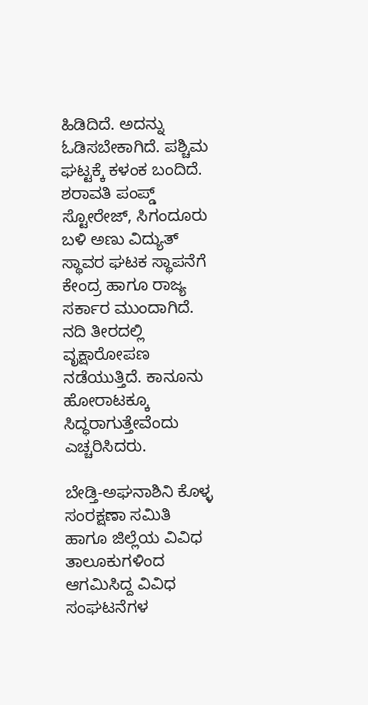ಹಿಡಿದಿದೆ. ಅದನ್ನು ಓಡಿಸಬೇಕಾಗಿದೆ. ಪಶ್ಚಿಮ ಘಟ್ಟಕ್ಕೆ ಕಳಂಕ ಬಂದಿದೆ. ಶರಾವತಿ ಪಂಪ್ಡ್ ಸ್ಟೋರೇಜ್, ಸಿಗಂದೂರು ಬಳಿ ಅಣು ವಿದ್ಯುತ್ ಸ್ಥಾವರ ಘಟಕ ಸ್ಥಾಪನೆಗೆ ಕೇಂದ್ರ ಹಾಗೂ ರಾಜ್ಯ ಸರ್ಕಾರ ಮುಂದಾಗಿದೆ. ನದಿ ತೀರದಲ್ಲಿ ವೃಕ್ಷಾರೋಪಣ ನಡೆಯುತ್ತಿದೆ. ಕಾನೂನು ಹೋರಾಟಕ್ಕೂ ಸಿದ್ಧರಾಗುತ್ತೇವೆಂದು ಎಚ್ಚರಿಸಿದರು.

ಬೇಡ್ತಿ-ಅಘನಾಶಿನಿ ಕೊಳ್ಳ ಸಂರಕ್ಷಣಾ ಸಮಿತಿ ಹಾಗೂ ಜಿಲ್ಲೆಯ ವಿವಿಧ ತಾಲೂಕುಗಳಿಂದ ಆಗಮಿಸಿದ್ದ ವಿವಿಧ ಸಂಘಟನೆಗಳ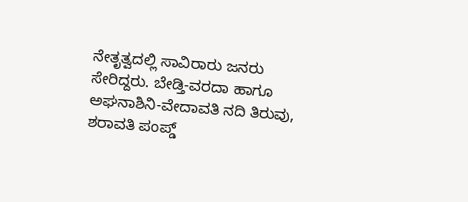ನೇತೃತ್ವದಲ್ಲಿ ಸಾವಿರಾರು ಜನರು ಸೇರಿದ್ದರು. ಬೇಡ್ತಿ-ವರದಾ ಹಾಗೂ ಅಘನಾಶಿನಿ-ವೇದಾವತಿ ನದಿ ತಿರುವು, ಶರಾವತಿ ಪಂಪ್ಡ್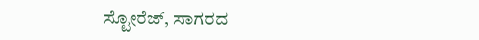ಸ್ಟೋರೆಜ್, ಸಾಗರದ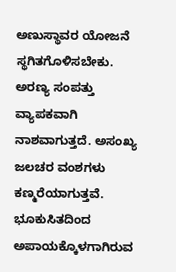ಅಣುಸ್ಥಾವರ ಯೋಜನೆ ಸ್ಥಗಿತಗೊಳಿಸಬೇಕು. ಅರಣ್ಯ ಸಂಪತ್ತು ವ್ಯಾಪಕವಾಗಿ ನಾಶವಾಗುತ್ತದೆ. ಅಸಂಖ್ಯ ಜಲಚರ ವಂಶಗಳು ಕಣ್ಮರೆಯಾಗುತ್ತವೆ. ಭೂಕುಸಿತದಿಂದ ಅಪಾಯಕ್ಕೊಳಗಾಗಿರುವ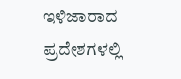ಇಳಿಜಾರಾದ ಪ್ರದೇಶಗಳಲ್ಲಿ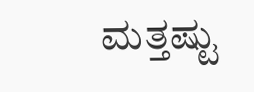ಮತ್ತಷ್ಟು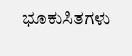ಭೂಕುಸಿತಗಳು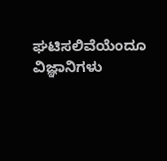ಘಟಿಸಲಿವೆಯೆಂದೂ ವಿಜ್ಞಾನಿಗಳು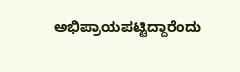ಅಭಿಪ್ರಾಯಪಟ್ಟಿದ್ದಾರೆಂದು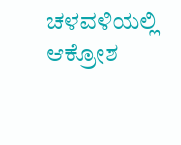ಚಳವಳಿಯಲ್ಲಿ ಆಕ್ರೋಶ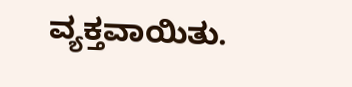ವ್ಯಕ್ತವಾಯಿತು.